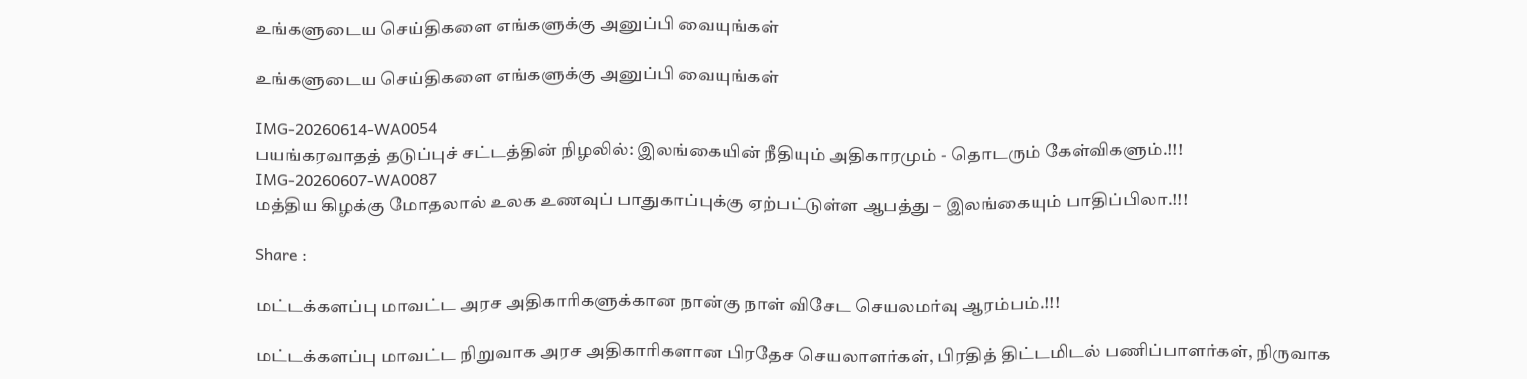உங்களுடைய செய்திகளை எங்களுக்கு அனுப்பி வையுங்கள்

உங்களுடைய செய்திகளை எங்களுக்கு அனுப்பி வையுங்கள்

IMG-20260614-WA0054
பயங்கரவாதத் தடுப்புச் சட்டத்தின் நிழலில்: இலங்கையின் நீதியும் அதிகாரமும் - தொடரும் கேள்விகளும்.!!!
IMG-20260607-WA0087
மத்திய கிழக்கு மோதலால் உலக உணவுப் பாதுகாப்புக்கு ஏற்பட்டுள்ள ஆபத்து – இலங்கையும் பாதிப்பிலா.!!!

Share :

மட்டக்களப்பு மாவட்ட அரச அதிகாரிகளுக்கான நான்கு நாள் விசேட செயலமர்வு ஆரம்பம்.!!!

மட்டக்களப்பு மாவட்ட நிறுவாக அரச அதிகாரிகளான பிரதேச செயலாளர்கள், பிரதித் திட்டமிடல் பணிப்பாளர்கள், நிருவாக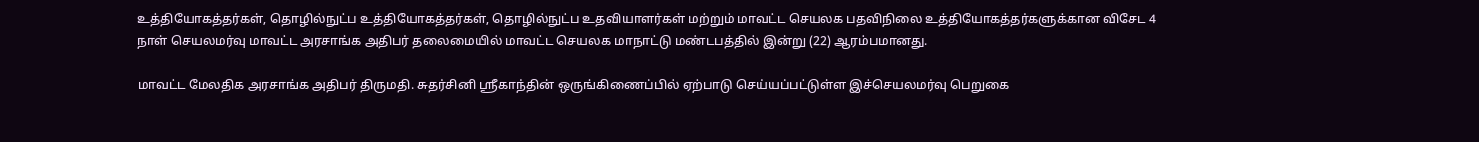உத்தியோகத்தர்கள், தொழில்நுட்ப உத்தியோகத்தர்கள், தொழில்நுட்ப உதவியாளர்கள் மற்றும் மாவட்ட செயலக பதவிநிலை உத்தியோகத்தர்களுக்கான விசேட 4 நாள் செயலமர்வு மாவட்ட அரசாங்க அதிபர் தலைமையில் மாவட்ட செயலக மாநாட்டு மண்டபத்தில் இன்று (22) ஆரம்பமானது.

மாவட்ட மேலதிக அரசாங்க அதிபர் திருமதி. சுதர்சினி ஸ்ரீகாந்தின் ஒருங்கிணைப்பில் ஏற்பாடு செய்யப்பட்டுள்ள இச்செயலமர்வு பெறுகை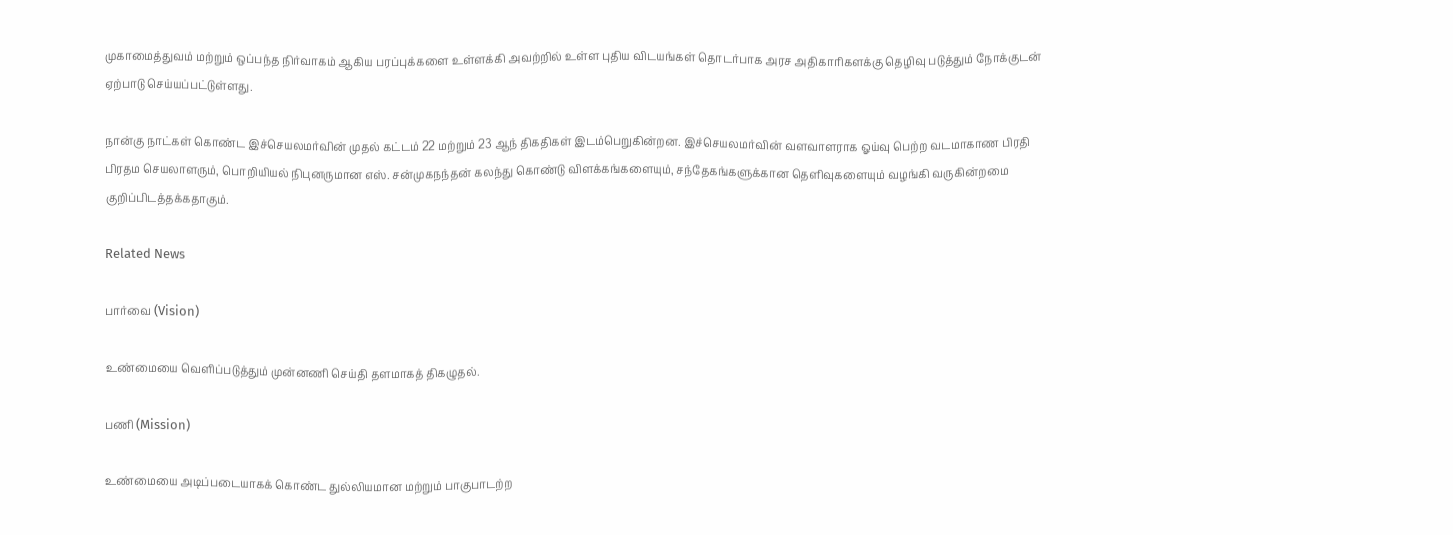முகாமைத்துவம் மற்றும் ஒப்பந்த நிர்வாகம் ஆகிய பரப்புக்களை உள்ளக்கி அவற்றில் உள்ள புதிய விடயங்கள் தொடர்பாக அரச அதிகாரிகளக்கு தெழிவு படுத்தும் நோக்குடன் ஏற்பாடு செய்யப்பட்டுள்ளது.

நான்கு நாட்கள் கொண்ட இச்செயலமர்வின் முதல் கட்டம் 22 மற்றும் 23 ஆந் திகதிகள் இடம்பெறுகின்றன. இச்செயலமர்வின் வளவாளராக ஓய்வு பெற்ற வடமாகாண பிரதி பிரதம செயலாளரும், பொறியியல் நிபுனருமான எஸ். சன்முகநந்தன் கலந்து கொண்டு விளக்கங்களையும், சந்தேகங்களுக்கான தெளிவுகளையும் வழங்கி வருகின்றமை குறிப்பிடத்தக்கதாகும்.

Related News

பார்வை (Vision)

உண்மையை வெளிப்படுத்தும் முன்னணி செய்தி தளமாகத் திகழுதல்.

பணி (Mission)

உண்மையை அடிப்படையாகக் கொண்ட துல்லியமான மற்றும் பாகுபாடற்ற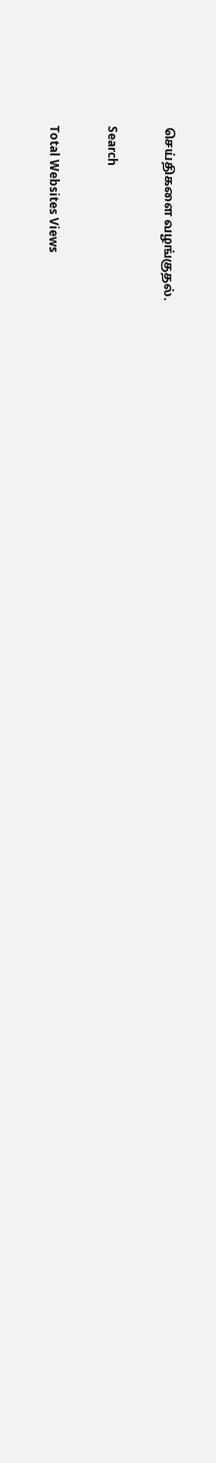செய்திகளை வழங்குதல்.

Search

Total Websites Views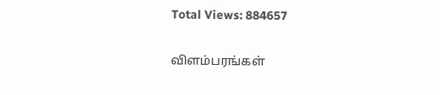Total Views: 884657

விளம்பரங்கள்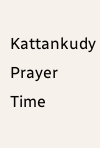Kattankudy Prayer Time